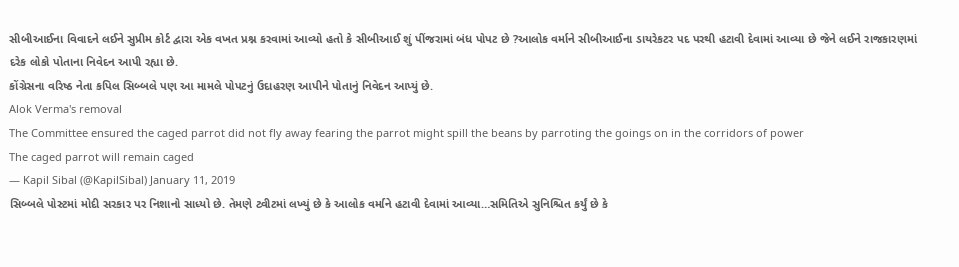સીબીઆઈના વિવાદને લઈને સુપ્રીમ કોર્ટ દ્વારા એક વખત પ્રશ્ન કરવામાં આવ્યો હતો કે સીબીઆઈ શું પીંજરામાં બંધ પોપટ છે ?આલોક વર્માને સીબીઆઈના ડાયરેકટર પદ પરથી હટાવી દેવામાં આવ્યા છે જેને લઈને રાજકારણમાં દરેક લોકો પોતાના નિવેદન આપી રહ્યા છે.
કોંગ્રેસના વરિષ્ઠ નેતા કપિલ સિબ્બલે પણ આ મામલે પોપટનું ઉદાહરણ આપીને પોતાનું નિવેદન આપ્યું છે.
Alok Verma's removal
The Committee ensured the caged parrot did not fly away fearing the parrot might spill the beans by parroting the goings on in the corridors of power
The caged parrot will remain caged
— Kapil Sibal (@KapilSibal) January 11, 2019
સિબ્બલે પોસ્ટમાં મોદી સરકાર પર નિશાનો સાધ્યો છે. તેમણે ટ્વીટમાં લખ્યું છે કે આલોક વર્માને હટાવી દેવામાં આવ્યા…સમિતિએ સુનિશ્ચિત કર્યું છે કે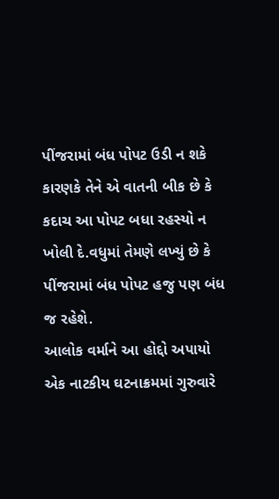પીંજરામાં બંધ પોપટ ઉડી ન શકે કારણકે તેને એ વાતની બીક છે કે કદાચ આ પોપટ બધા રહસ્યો ન ખોલી દે.વધુમાં તેમણે લખ્યું છે કે પીંજરામાં બંધ પોપટ હજુ પણ બંધ જ રહેશે.
આલોક વર્માને આ હોદ્દો અપાયો
એક નાટકીય ઘટનાક્રમમાં ગુરુવારે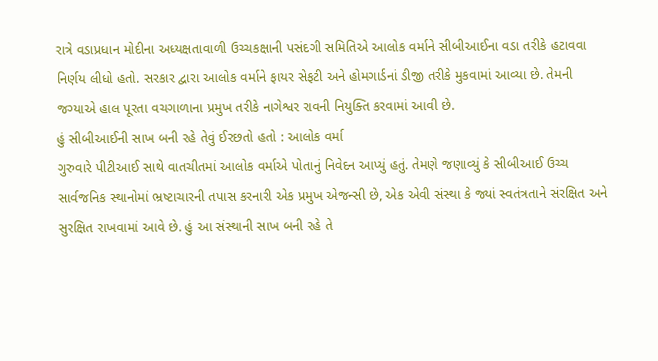રાત્રે વડાપ્રધાન મોદીના અધ્યક્ષતાવાળી ઉચ્ચકક્ષાની પસંદગી સમિતિએ આલોક વર્માને સીબીઆઈના વડા તરીકે હટાવવા નિર્ણય લીધો હતો. સરકાર દ્વારા આલોક વર્માને ફાયર સેફટી અને હોમગાર્ડનાં ડીજી તરીકે મુકવામાં આવ્યા છે. તેમની જગ્યાએ હાલ પૂરતા વચગાળાના પ્રમુખ તરીકે નાગેશ્વર રાવની નિયુક્તિ કરવામાં આવી છે.
હું સીબીઆઈની સાખ બની રહે તેવું ઈરછતો હતો : આલોક વર્મા
ગુરુવારે પીટીઆઈ સાથે વાતચીતમાં આલોક વર્માએ પોતાનું નિવેદન આપ્યું હતું. તેમણે જણાવ્યું કે સીબીઆઈ ઉચ્ચ સાર્વજનિક સ્થાનોમાં ભ્રષ્ટાચારની તપાસ કરનારી એક પ્રમુખ એજન્સી છે, એક એવી સંસ્થા કે જ્યાં સ્વતંત્રતાને સંરક્ષિત અને સુરક્ષિત રાખવામાં આવે છે. હું આ સંસ્થાની સાખ બની રહે તે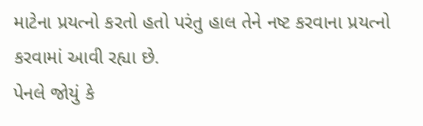માટેના પ્રયત્નો કરતો હતો પરંતુ હાલ તેને નષ્ટ કરવાના પ્રયત્નો કરવામાં આવી રહ્યા છે.
પેનલે જોયું કે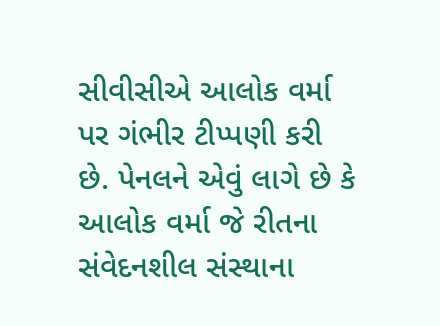સીવીસીએ આલોક વર્મા પર ગંભીર ટીપ્પણી કરી છે. પેનલને એવું લાગે છે કે આલોક વર્મા જે રીતના સંવેદનશીલ સંસ્થાના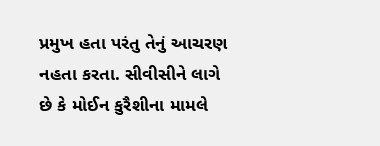પ્રમુખ હતા પરંતુ તેનું આચરણ નહતા કરતા. સીવીસીને લાગે છે કે મોઈન કુરૈશીના મામલે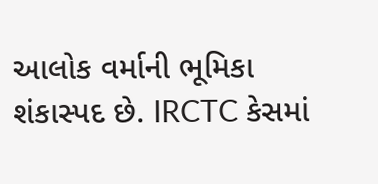આલોક વર્માની ભૂમિકા શંકાસ્પદ છે. IRCTC કેસમાં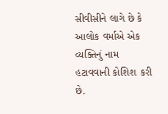સીવીસીને લાગે છે કે આલોક વર્માએ એક વ્યક્તિનું નામ હટાવવાની કોશિશ કરી છે.